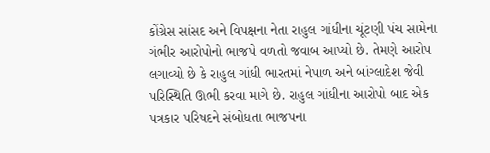કોંગ્રેસ સાંસદ અને વિપક્ષના નેતા રાહુલ ગાંધીના ચૂંટણી પંચ સામેના ગંભીર આરોપોનો ભાજપે વળતો જવાબ આપ્યો છે. તેમણે આરોપ લગાવ્યો છે કે રાહુલ ગાંધી ભારતમાં નેપાળ અને બાંગ્લાદેશ જેવી પરિસ્થિતિ ઊભી કરવા માગે છે. રાહુલ ગાંધીના આરોપો બાદ એક પત્રકાર પરિષદને સંબોધતા ભાજપના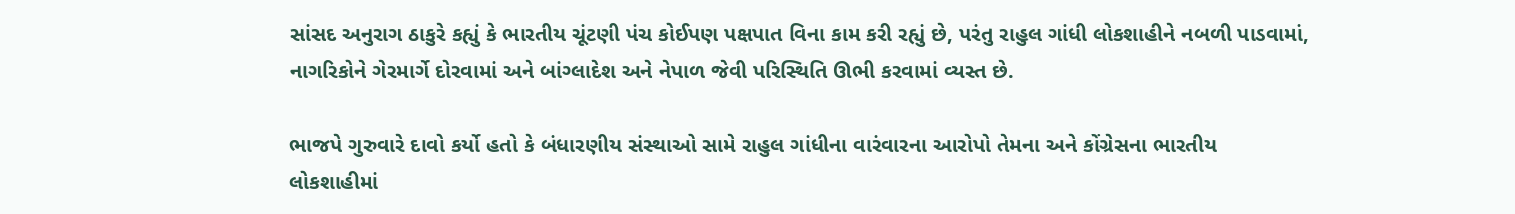સાંસદ અનુરાગ ઠાકુરે કહ્યું કે ભારતીય ચૂંટણી પંચ કોઈપણ પક્ષપાત વિના કામ કરી રહ્યું છે, પરંતુ રાહુલ ગાંધી લોકશાહીને નબળી પાડવામાં, નાગરિકોને ગેરમાર્ગે દોરવામાં અને બાંગ્લાદેશ અને નેપાળ જેવી પરિસ્થિતિ ઊભી કરવામાં વ્યસ્ત છે.

ભાજપે ગુરુવારે દાવો કર્યો હતો કે બંધારણીય સંસ્થાઓ સામે રાહુલ ગાંધીના વારંવારના આરોપો તેમના અને કોંગ્રેસના ભારતીય લોકશાહીમાં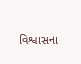વિશ્વાસના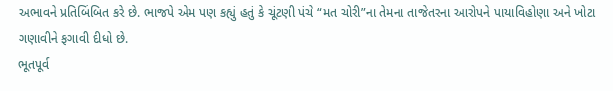અભાવને પ્રતિબિંબિત કરે છે. ભાજપે એમ પણ કહ્યું હતું કે ચૂંટણી પંચે “મત ચોરી”ના તેમના તાજેતરના આરોપને પાયાવિહોણા અને ખોટા ગણાવીને ફગાવી દીધો છે.
ભૂતપૂર્વ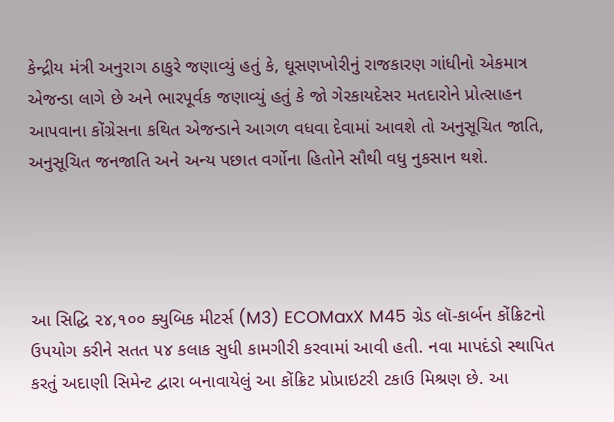કેન્દ્રીય મંત્રી અનુરાગ ઠાકુરે જણાવ્યું હતું કે, ઘૂસણખોરીનું રાજકારણ ગાંધીનો એકમાત્ર એજન્ડા લાગે છે અને ભારપૂર્વક જણાવ્યું હતું કે જો ગેરકાયદેસર મતદારોને પ્રોત્સાહન આપવાના કોંગ્રેસના કથિત એજન્ડાને આગળ વધવા દેવામાં આવશે તો અનુસૂચિત જાતિ, અનુસૂચિત જનજાતિ અને અન્ય પછાત વર્ગોના હિતોને સૌથી વધુ નુકસાન થશે.




આ સિદ્ધિ ૨૪,૧૦૦ ક્યુબિક મીટર્સ (M3) ECOMaxX M45 ગ્રેડ લૉ-કાર્બન કોંક્રિટનો ઉપયોગ કરીને સતત ૫૪ કલાક સુધી કામગીરી કરવામાં આવી હતી. નવા માપદંડો સ્થાપિત કરતું અદાણી સિમેન્ટ દ્વારા બનાવાયેલું આ કોંક્રિટ પ્રોપ્રાઇટરી ટકાઉ મિશ્રણ છે. આ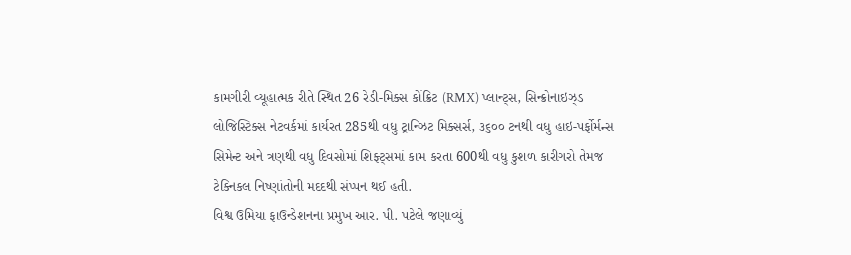કામગીરી વ્યૂહાત્મક રીતે સ્થિત 26 રેડી-મિક્સ કોંક્રિટ (RMX) પ્લાન્ટ્સ, સિન્ક્રોનાઇઝ્ડ લોજિસ્ટિક્સ નેટવર્કમાં કાર્યરત 285થી વધુ ટ્રાન્ઝિટ મિક્સર્સ, ૩૬૦૦ ટનથી વધુ હાઇ-પર્ફોર્મન્સ સિમેન્ટ અને ત્રણથી વધુ દિવસોમાં શિફ્ટ્સમાં કામ કરતા 600થી વધુ કુશળ કારીગરો તેમજ ટેક્નિકલ નિષ્ણાંતોની મદદથી સંપ્પન થઈ હતી.
વિશ્વ ઉમિયા ફાઉન્ડેશનના પ્રમુખ આર. પી. પટેલે જણાવ્યું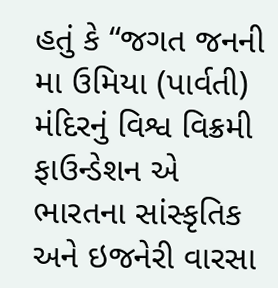હતું કે “જગત જનની મા ઉમિયા (પાર્વતી) મંદિરનું વિશ્વ વિક્રમી ફાઉન્ડેશન એ ભારતના સાંસ્કૃતિક અને ઇજનેરી વારસા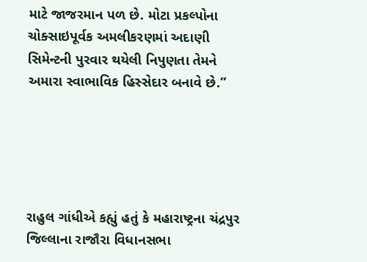માટે જાજરમાન પળ છે. મોટા પ્રકલ્પોના ચોક્સાઇપૂર્વક અમલીકરણમાં અદાણી સિમેન્ટની પુરવાર થયેલી નિપુણતા તેમને અમારા સ્વાભાવિક હિસ્સેદાર બનાવે છે.”





રાહુલ ગાંધીએ કહ્યું હતું કે મહારાષ્ટ્રના ચંદ્રપુર જિલ્લાના રાજૌરા વિધાનસભા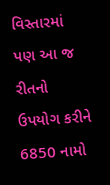વિસ્તારમાં પણ આ જ રીતનો ઉપયોગ કરીને 6850 નામો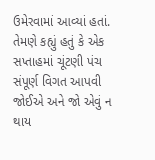ઉમેરવામાં આવ્યાં હતાં. તેમણે કહ્યું હતું કે એક સપ્તાહમાં ચૂંટણી પંચ સંપૂર્ણ વિગત આપવી જોઈએ અને જો એવું ન થાય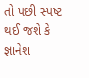તો પછી સ્પષ્ટ થઈ જશે કે જ્ઞાનેશ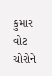કુમાર વોટ ચોરોને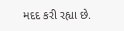મદદ કરી રહ્યા છે.